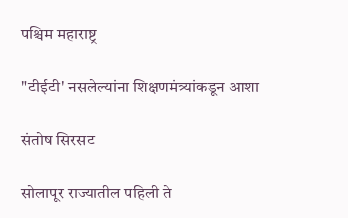पश्चिम महाराष्ट्र

"टीईटी' नसलेल्यांना शिक्षणमंत्र्यांकडून आशा

संतोष सिरसट

सोलापूर राज्यातील पहिली ते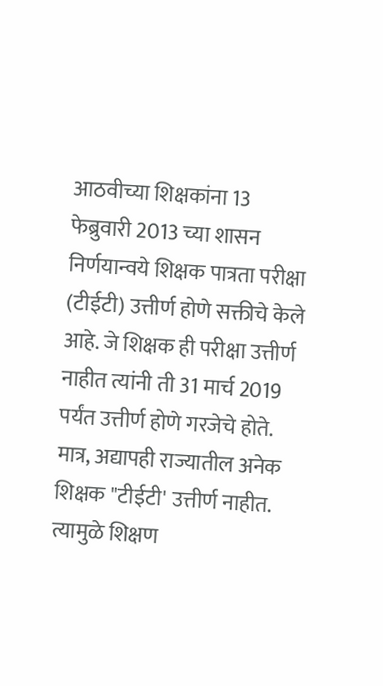आठवीच्या शिक्षकांना 13 फेब्रुवारी 2013 च्या शासन निर्णयान्वये शिक्षक पात्रता परीक्षा (टीईटी) उत्तीर्ण होणे सक्तीचे केले आहे. जे शिक्षक ही परीक्षा उत्तीर्ण नाहीत त्यांनी ती 31 मार्च 2019 पर्यंत उत्तीर्ण होणे गरजेचे होते. मात्र, अद्यापही राज्यातील अनेक शिक्षक "टीईटी' उत्तीर्ण नाहीत. त्यामुळे शिक्षण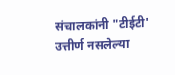संचालकांनी "टीईटी' उत्तीर्ण नसलेल्या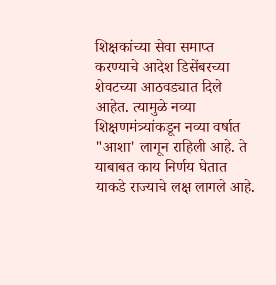शिक्षकांच्या सेवा समाप्त करण्याचे आदेश डिसेंबरच्या शेवटच्या आठवड्यात दिले आहेत. त्यामुळे नव्या शिक्षणमंत्र्यांकडून नव्या वर्षात "आशा' लागून राहिली आहे. ते याबाबत काय निर्णय घेतात याकडे राज्याचे लक्ष लागले आहे.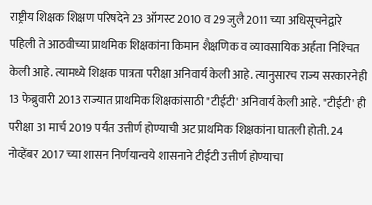राष्ट्रीय शिक्षक शिक्षण परिषदेने 23 ऑगस्ट 2010 व 29 जुलै 2011 च्या अधिसूचनेद्वारे पहिली ते आठवीच्या प्राथमिक शिक्षकांना किमान शैक्षणिक व व्यावसायिक अर्हता निश्‍चित केली आहे. त्यामध्ये शिक्षक पात्रता परीक्षा अनिवार्य केली आहे. त्यानुसारच राज्य सरकारनेही 13 फेब्रुवारी 2013 राज्यात प्राथमिक शिक्षकांसाठी "टीईटी' अनिवार्य केली आहे. "टीईटी' ही परीक्षा 31 मार्च 2019 पर्यंत उत्तीर्ण होण्याची अट प्राथमिक शिक्षकांना घातली होती. 24 नोव्हेंबर 2017 च्या शासन निर्णयान्वये शासनाने टीईटी उत्तीर्ण होण्याचा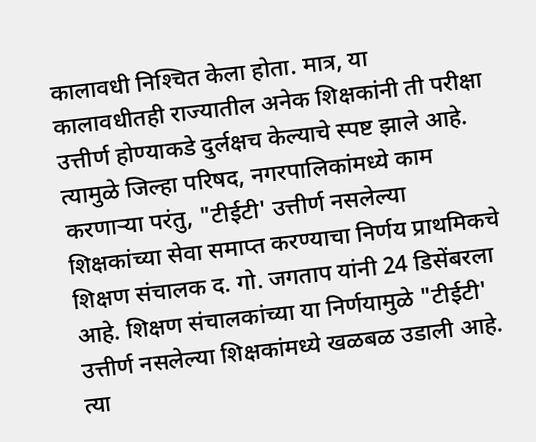कालावधी निश्‍चित केला होता. मात्र, या कालावधीतही राज्यातील अनेक शिक्षकांनी ती परीक्षा उत्तीर्ण होण्याकडे दुर्लक्षच केल्याचे स्पष्ट झाले आहे. त्यामुळे जिल्हा परिषद, नगरपालिकांमध्ये काम करणाऱ्या परंतु, "टीईटी' उत्तीर्ण नसलेल्या शिक्षकांच्या सेवा समाप्त करण्याचा निर्णय प्राथमिकचे शिक्षण संचालक द. गो. जगताप यांनी 24 डिसेंबरला आहे. शिक्षण संचालकांच्या या निर्णयामुळे "टीईटी' उत्तीर्ण नसलेल्या शिक्षकांमध्ये खळबळ उडाली आहे. त्या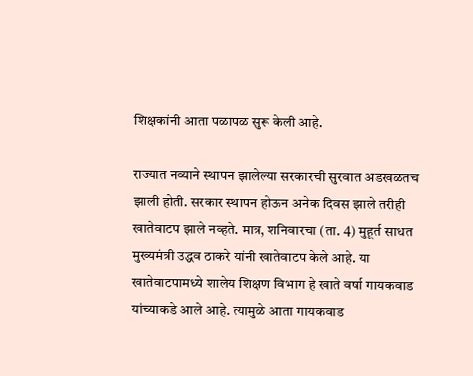शिक्षकांनी आता पळापळ सुरू केली आहे.

राज्यात नव्याने स्थापन झालेल्या सरकारची सुरवात अडखळतच झाली होती. सरकार स्थापन होऊन अनेक दिवस झाले तरीही खातेवाटप झाले नव्हते. मात्र, शनिवारचा (ता. 4) मुहूर्त साधत मुख्यमंत्री उद्धव ठाकरे यांनी खातेवाटप केले आहे. या खातेवाटपामध्ये शालेय शिक्षण विभाग हे खाते वर्षा गायकवाड यांच्याकडे आले आहे. त्यामुळे आता गायकवाड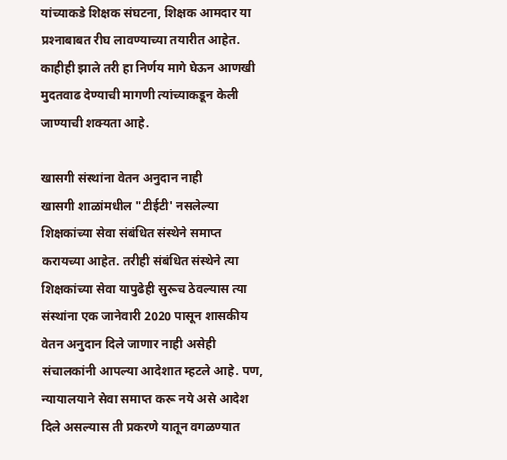यांच्याकडे शिक्षक संघटना, शिक्षक आमदार या प्रश्‍नाबाबत रीघ लावण्याच्या तयारीत आहेत. काहीही झाले तरी हा निर्णय मागे घेऊन आणखी मुदतवाढ देण्याची मागणी त्यांच्याकडून केली जाण्याची शक्‍यता आहे.

खासगी संस्थांना वेतन अनुदान नाही
खासगी शाळांमधील "टीईटी' नसलेल्या शिक्षकांच्या सेवा संबंधित संस्थेने समाप्त करायच्या आहेत. तरीही संबंधित संस्थेने त्या शिक्षकांच्या सेवा यापुढेही सुरूच ठेवल्यास त्या संस्थांना एक जानेवारी 2020 पासून शासकीय वेतन अनुदान दिले जाणार नाही असेही संचालकांनी आपल्या आदेशात म्हटले आहे. पण, न्यायालयाने सेवा समाप्त करू नये असे आदेश दिले असल्यास ती प्रकरणे यातून वगळण्यात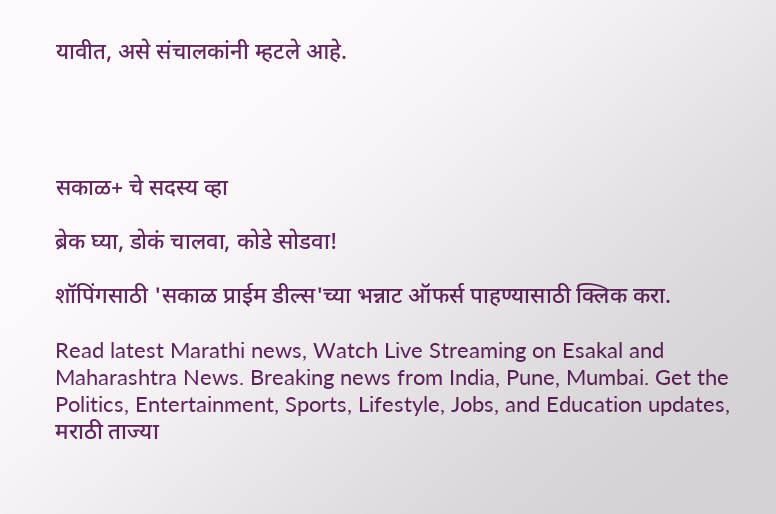यावीत, असे संचालकांनी म्हटले आहे.




सकाळ+ चे सदस्य व्हा

ब्रेक घ्या, डोकं चालवा, कोडे सोडवा!

शॉपिंगसाठी 'सकाळ प्राईम डील्स'च्या भन्नाट ऑफर्स पाहण्यासाठी क्लिक करा.

Read latest Marathi news, Watch Live Streaming on Esakal and Maharashtra News. Breaking news from India, Pune, Mumbai. Get the Politics, Entertainment, Sports, Lifestyle, Jobs, and Education updates, मराठी ताज्या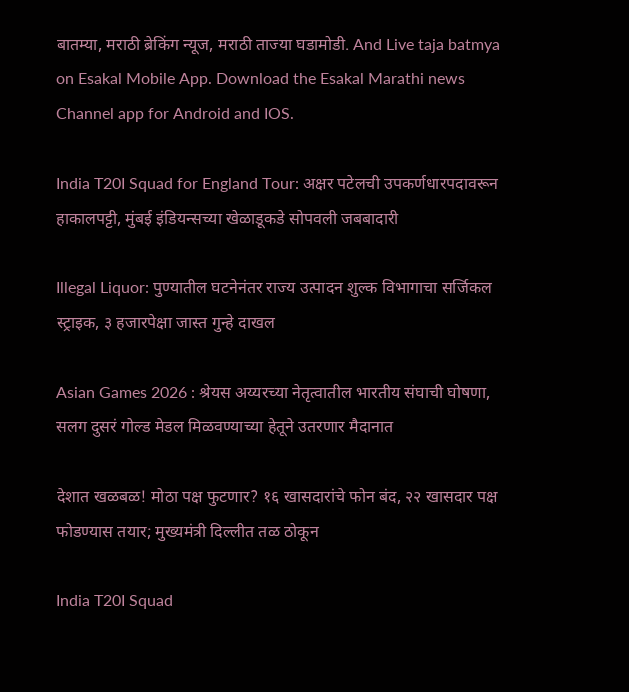बातम्या, मराठी ब्रेकिंग न्यूज, मराठी ताज्या घडामोडी. And Live taja batmya on Esakal Mobile App. Download the Esakal Marathi news Channel app for Android and IOS.

India T20I Squad for England Tour: अक्षर पटेलची उपकर्णधारपदावरून हाकालपट्टी, मुंबई इंडियन्सच्या खेळाडूकडे सोपवली जबबादारी

Illegal Liquor: पुण्यातील घटनेनंतर राज्य उत्पादन शुल्क विभागाचा सर्जिकल स्ट्राइक, ३ हजारपेक्षा जास्त गुन्हे दाखल

Asian Games 2026 : श्रेयस अय्यरच्या नेतृत्वातील भारतीय संघाची घोषणा, सलग दुसरं गोल्ड मेडल मिळवण्याच्या हेतूने उतरणार मैदानात

देशात खळबळ! मोठा पक्ष फुटणार? १६ खासदारांचे फोन बंद, २२ खासदार पक्ष फोडण्यास तयार; मुख्यमंत्री दिल्लीत तळ ठोकून

India T20I Squad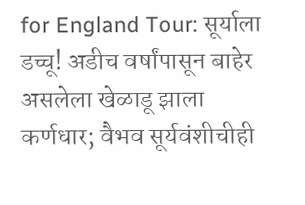for England Tour: सूर्याला डच्चू! अडीच वर्षांपासून बाहेर असलेला खेळाडू झाला कर्णधार; वैभव सूर्यवंशीचीही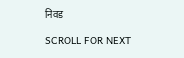निवड

SCROLL FOR NEXT